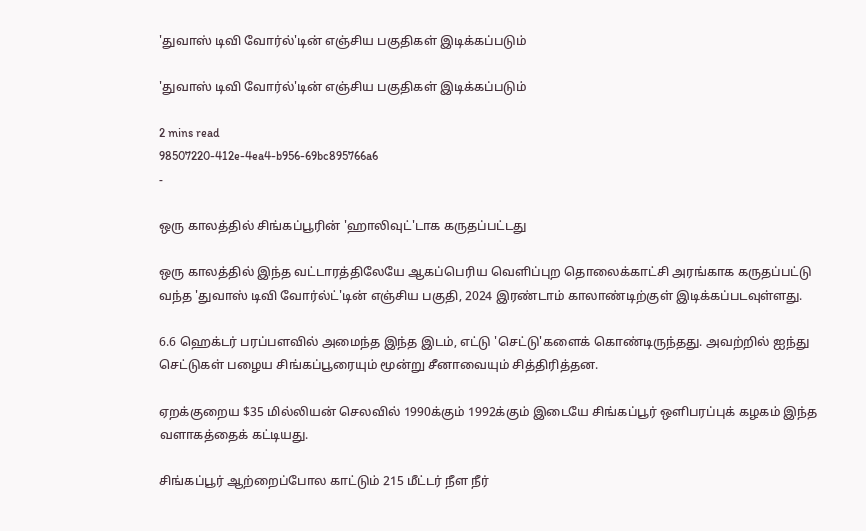'துவாஸ் டிவி வோர்ல்'டின் எஞ்சிய பகுதிகள் இடிக்கப்படும்

'துவாஸ் டிவி வோர்ல்'டின் எஞ்சிய பகுதிகள் இடிக்கப்படும்

2 mins read
98507220-412e-4ea4-b956-69bc895766a6
-

ஒரு காலத்தில் சிங்கப்பூரின் 'ஹாலிவுட்'டாக கருதப்பட்டது

ஒரு காலத்தில் இந்த வட்டாரத்திலேயே ஆகப்பெரிய வெளிப்புற தொலைக்காட்சி அரங்காக கருதப்பட்டு வந்த 'துவாஸ் டிவி வோர்ல்ட்'டின் எஞ்சிய பகுதி, 2024 இரண்டாம் காலாண்டிற்குள் இடிக்கப்படவுள்ளது.

6.6 ஹெக்டர் பரப்பளவில் அமைந்த இந்த இடம், எட்டு 'செட்டு'களைக் கொண்டிருந்தது. அவற்றில் ஐந்து செட்டுகள் பழைய சிங்கப்பூரையும் மூன்று சீனாவையும் சித்திரித்தன.

ஏறக்குறைய $35 மில்லியன் செலவில் 1990க்கும் 1992க்கும் இடையே சிங்கப்பூர் ஒளிபரப்புக் கழகம் இந்த வளாகத்தைக் கட்டியது.

சிங்கப்பூர் ஆற்றைப்போல காட்டும் 215 மீட்டர் நீள நீர்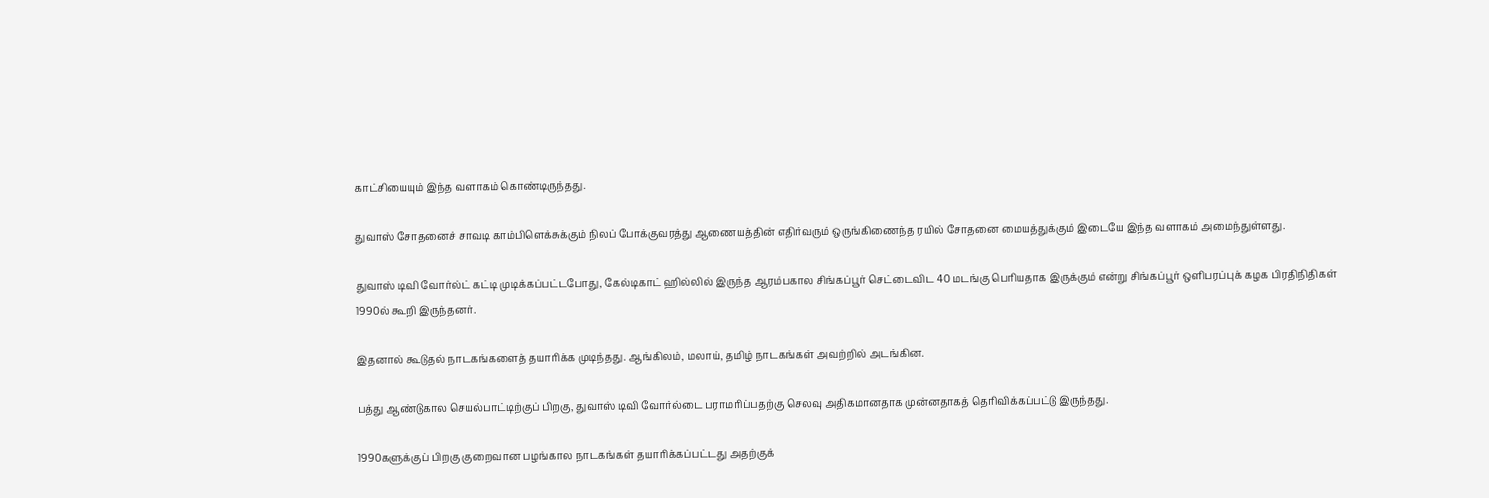காட்சியையும் இந்த வளாகம் கொண்டிருந்தது.

துவாஸ் சோதனைச் சாவடி காம்பிளெக்சுக்கும் நிலப் போக்குவரத்து ஆணையத்தின் எதிர்வரும் ஒருங்கிணைந்த ரயில் சோதனை மையத்துக்கும் இடையே இந்த வளாகம் அமைந்துள்ளது.

துவாஸ் டிவி வோர்ல்ட் கட்டி முடிக்கப்பட்டபோது, கேல்டிகாட் ஹில்லில் இருந்த ஆரம்பகால சிங்கப்பூர் செட்டைவிட 40 மடங்கு பெரியதாக இருக்கும் என்று சிங்கப்பூர் ஒளிபரப்புக் கழக பிரதிநிதிகள் 1990ல் கூறி இருந்தனர்.

இதனால் கூடுதல் நாடகங்களைத் தயாரிக்க முடிந்தது. ஆங்கிலம், மலாய், தமிழ் நாடகங்கள் அவற்றில் அடங்கின.

பத்து ஆண்டுகால செயல்பாட்டிற்குப் பிறகு, துவாஸ் டிவி வோர்ல்டை பராமரிப்பதற்கு செலவு அதிகமானதாக முன்னதாகத் தெரிவிக்கப்பட்டு இருந்தது.

1990களுக்குப் பிறகு குறைவான பழங்கால நாடகங்கள் தயாரிக்கப்பட்டது அதற்குக்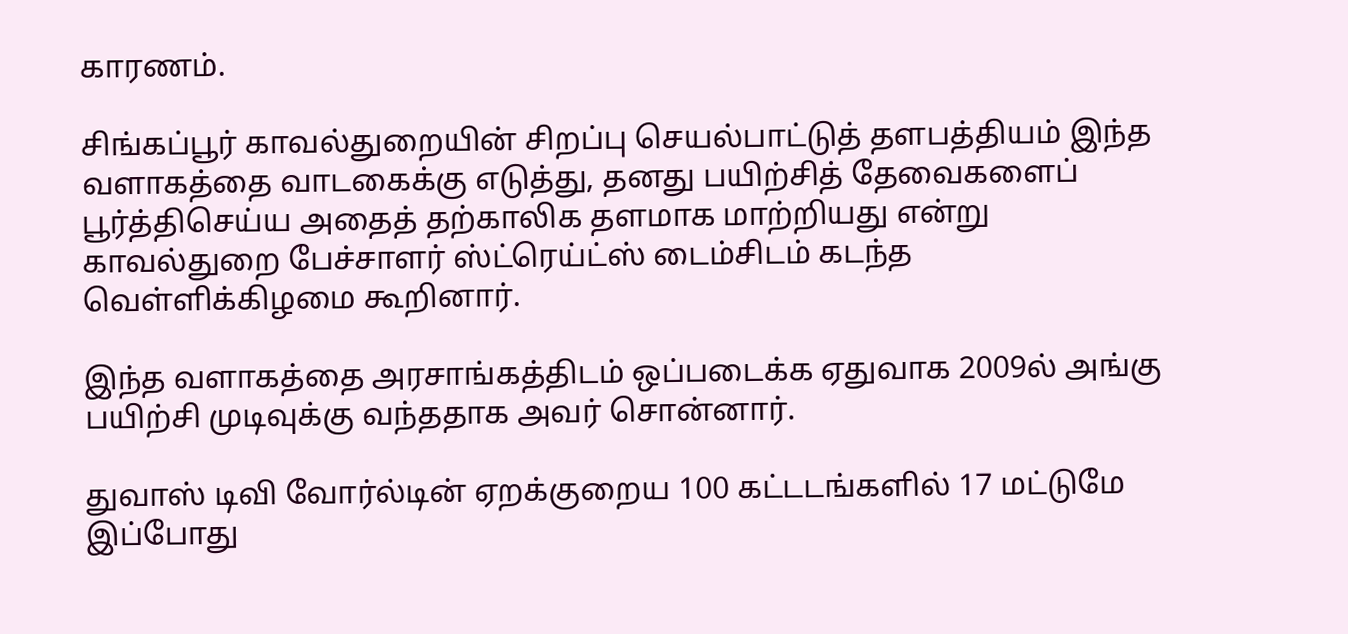காரணம்.

சிங்கப்பூர் காவல்துறையின் சிறப்பு செயல்பாட்டுத் தளபத்தியம் இந்த வளாகத்தை வாடகைக்கு எடுத்து, தனது பயிற்சித் தேவைகளைப் பூர்த்திசெய்ய அதைத் தற்காலிக தளமாக மாற்றியது என்று காவல்துறை பேச்சாளர் ஸ்ட்ரெய்ட்ஸ் டைம்சிடம் கடந்த வெள்ளிக்கிழமை கூறினார்.

இந்த வளாகத்தை அரசாங்கத்திடம் ஒப்படைக்க ஏதுவாக 2009ல் அங்கு பயிற்சி முடிவுக்கு வந்ததாக அவர் சொன்னார்.

துவாஸ் டிவி வோர்ல்டின் ஏறக்குறைய 100 கட்டடங்களில் 17 மட்டுமே இப்போது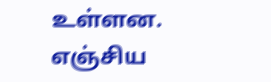உள்ளன. எஞ்சிய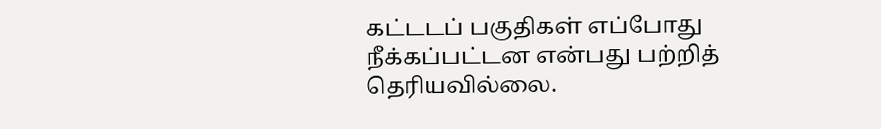கட்டடப் பகுதிகள் எப்போது நீக்கப்பட்டன என்பது பற்றித் தெரியவில்லை.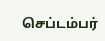செப்டம்பர்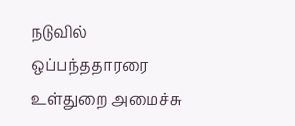நடுவில் ஒப்பந்ததாரரை உள்துறை அமைச்சு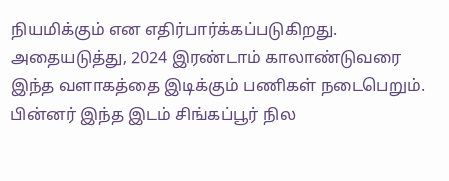நியமிக்கும் என எதிர்பார்க்கப்படுகிறது. அதையடுத்து, 2024 இரண்டாம் காலாண்டுவரை இந்த வளாகத்தை இடிக்கும் பணிகள் நடைபெறும். பின்னர் இந்த இடம் சிங்கப்பூர் நில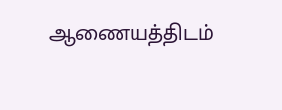ஆணையத்திடம்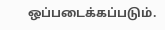ஒப்படைக்கப்படும்.